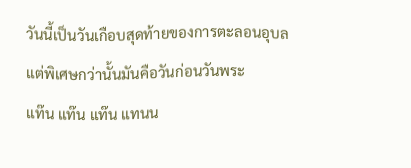วันนี้เป็นวันเกือบสุดท้ายของการตะลอนอุบล แต่พิเศษกว่านั้นมันคือวันก่อนวันพระ
แท๊น แท๊น แท๊น แทนน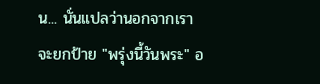น... นั่นแปลว่านอกจากเราจะยกป้าย "พรุ่งนี้วันพระ" อ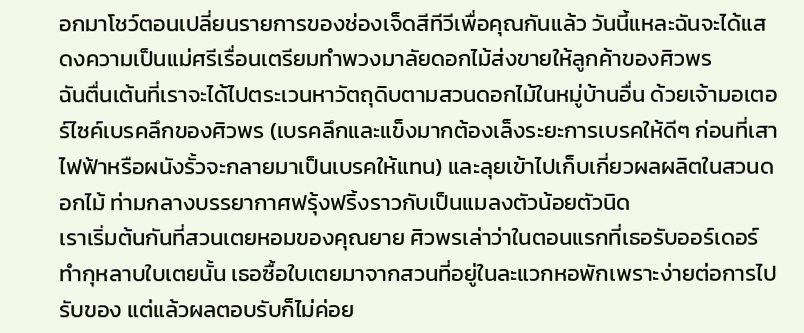อกมาโชว์ตอนเปลี่ยนรายการของช่องเจ็ดสีทีวีเพื่อคุณกันแล้ว วันนี้แหละฉันจะได้แสดงความเป็นแม่ศรีเรื่อนเตรียมทำพวงมาลัยดอกไม้ส่งขายให้ลูกค้าของศิวพร
ฉันตื่นเต้นที่เราจะได้ไปตระเวนหาวัตถุดิบตามสวนดอกไม้ในหมู่บ้านอื่น ด้วยเจ้ามอเตอร์ไซค์เบรคลึกของศิวพร (เบรคลึกและแข็งมากต้องเล็งระยะการเบรคให้ดีๆ ก่อนที่เสาไฟฟ้าหรือผนังรั้วจะกลายมาเป็นเบรคให้แทน) และลุยเข้าไปเก็บเกี่ยวผลผลิตในสวนดอกไม้ ท่ามกลางบรรยากาศฟรุ้งฟริ้งราวกับเป็นแมลงตัวน้อยตัวนิด
เราเริ่มต้นกันที่สวนเตยหอมของคุณยาย ศิวพรเล่าว่าในตอนแรกที่เธอรับออร์เดอร์ทำกุหลาบใบเตยนั้น เธอซื้อใบเตยมาจากสวนที่อยู่ในละแวกหอพักเพราะง่ายต่อการไปรับของ แต่แล้วผลตอบรับก็ไม่ค่อย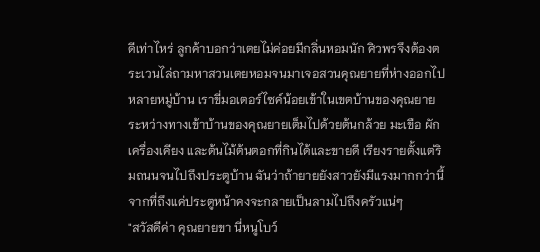ดีเท่าไหร่ ลูกค้าบอกว่าเตยไม่ค่อยมีกลิ่นหอมนัก ศิวพรจึงต้องตระเวนไล่ถามหาสวนเตยหอมจนมาเจอสวนคุณยายที่ห่างออกไปหลายหมู่บ้าน เราขี่มอเตอร์ไซค์น้อยเข้าในเขตบ้านของคุณยาย ระหว่างทางเข้าบ้านของคุณยายเต็มไปด้วยต้นกล้วย มะเขือ ผักเครื่องเคียง และต้นไม้ต้นตอกที่กินได้และขายดี เรียงรายตั้งแต่ริมถนนจนไปถึงประตูบ้าน ฉันว่าถ้ายายยังสาวยังมีแรงมากกว่านี้จากที่ถึงแค่ประตูหน้าคงจะกลายเป็นลามไปถึงครัวแน่ๆ
"สวัสดีค่า คุณยายขา นี่หนูโบว์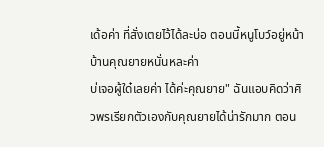เด้อค่า ที่สั่งเตยไว้ได้ละบ่อ ตอนนี้หนูโบว์อยู่หน้าบ้านคุณยายหนั่นหละค่า
บ่เจอผู้ใด๋เลยค่า ได้ค่ะคุณยาย" ฉันแอบคิดว่าศิวพรเรียกตัวเองกับคุณยายได้น่ารักมาก ตอน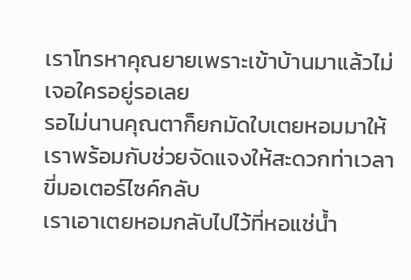เราโทรหาคุณยายเพราะเข้าบ้านมาแล้วไม่เจอใครอยู่รอเลย
รอไม่นานคุณตาก็ยกมัดใบเตยหอมมาให้เราพร้อมกับช่วยจัดแจงให้สะดวกท่าเวลาขี่มอเตอร์ไซค์กลับ
เราเอาเตยหอมกลับไปไว้ที่หอแช่น้ำ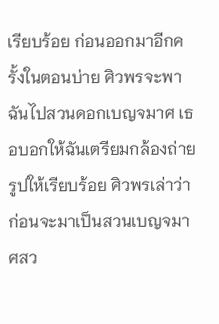เรียบร้อย ก่อนออกมาอีกครั้งในตอนบ่าย ศิวพรจะพาฉันไปสวนดอกเบญจมาศ เธอบอกให้ฉันเตรียมกล้องถ่ายรูปให้เรียบร้อย ศิวพรเล่าว่าก่อนจะมาเป็นสวนเบญจมาศสว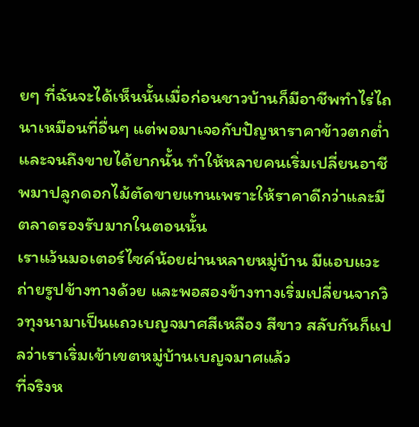ยๆ ที่ฉันจะได้เห็นนั้นเมื่อก่อนชาวบ้านก็มีอาชีพทำไร่ไถนาเหมือนที่อื่นๆ แต่พอมาเจอกับปัญหาราคาข้าวตกต่ำ และจนถึงขายได้ยากนั้น ทำให้หลายคนเริ่มเปลี่ยนอาชีพมาปลูกดอกไม้ตัดขายแทนเพราะให้ราคาดีกว่าและมีตลาดรองรับมากในตอนนั้น
เราแว้นมอเตอร์ไซค์น้อยผ่านหลายหมู่บ้าน มีแอบแวะถ่ายรูปข้างทางด้วย และพอสองข้างทางเริ่มเปลี่ยนจากวิวทุงนามาเป็นแถวเบญจมาศสีเหลือง สีขาว สลับกันก็แปลว่าเราเริ่มเข้าเขตหมู่บ้านเบญจมาศแล้ว
ที่จริงห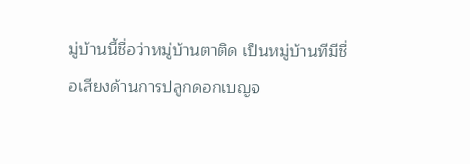มู่บ้านนี้ชื่อว่าหมู่บ้านตาติด เป็นหมู่บ้านทีมีชื่อเสียงด้านการปลูกดอกเบญจ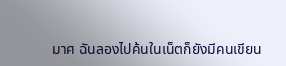มาศ ฉันลองไปค้นในเน็ตก็ยังมีคนเขียน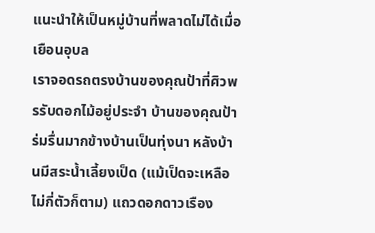แนะนำให้เป็นหมู่บ้านที่พลาดไม่ได้เมื่อเยือนอุบล
เราจอดรถตรงบ้านของคุณป้าที่ศิวพรรับดอกไม้อยู่ประจำ บ้านของคุณป้าร่มรื่นมากข้างบ้านเป็นทุ่งนา หลังบ้านมีสระน้ำเลี้ยงเป็ด (แม้เป็ดจะเหลือไม่กี่ตัวก็ตาม) แถวดอกดาวเรือง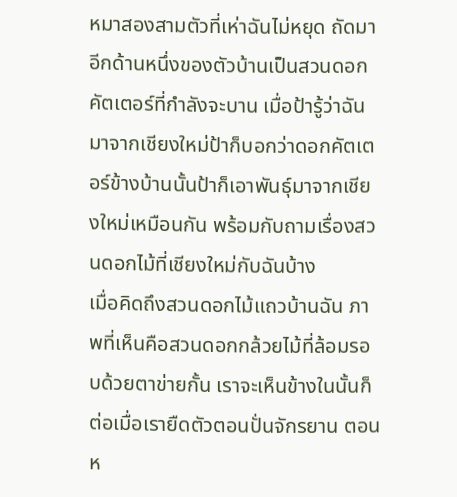หมาสองสามตัวที่เห่าฉันไม่หยุด ถัดมาอีกด้านหนึ่งของตัวบ้านเป็นสวนดอกคัตเตอร์ที่กำลังจะบาน เมื่อป้ารู้ว่าฉันมาจากเชียงใหม่ป้าก็บอกว่าดอกคัตเตอร์ข้างบ้านนั้นป้าก็เอาพันธุ์มาจากเชียงใหม่เหมือนกัน พร้อมกับถามเรื่องสวนดอกไม้ที่เชียงใหม่กับฉันบ้าง
เมื่อคิดถึงสวนดอกไม้แถวบ้านฉัน ภาพที่เห็นคือสวนดอกกล้วยไม้ที่ล้อมรอบด้วยตาข่ายกั้น เราจะเห็นข้างในนั้นก็ต่อเมื่อเรายืดตัวตอนปั่นจักรยาน ตอนห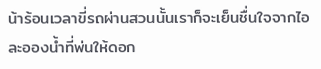น้าร้อนเวลาขี่รถผ่านสวนนั้นเราก็จะเย็นชื่นใจจากไอละอองน้ำที่พ่นให้ดอก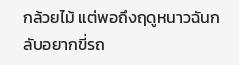กล้วยไม้ แต่พอถึงฤดูหนาวฉันกลับอยากขี่รถ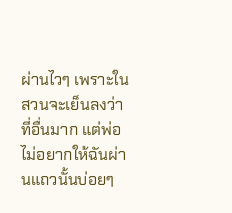ผ่านไวๆ เพราะในสวนจะเย็นลงว่าที่อื่นมาก แต่พ่อไม่อยากให้ฉันผ่านแถวนั้นบ่อยๆ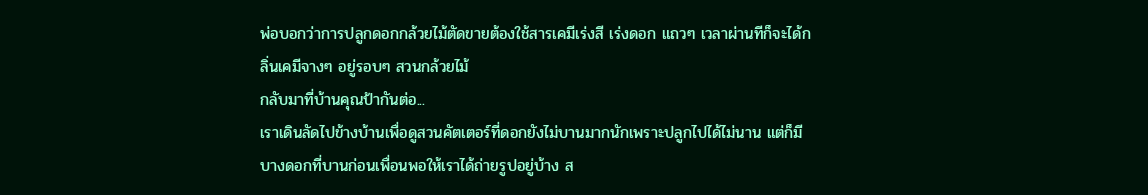พ่อบอกว่าการปลูกดอกกล้วยไม้ตัดขายต้องใช้สารเคมีเร่งสี เร่งดอก แถวๆ เวลาผ่านทีก็จะได้กลิ่นเคมีจางๆ อยู่รอบๆ สวนกล้วยไม้
กลับมาที่บ้านคุณป้ากันต่อ...
เราเดินลัดไปข้างบ้านเพื่อดูสวนคัตเตอร์ที่ดอกยังไม่บานมากนักเพราะปลูกไปได้ไม่นาน แต่ก็มีบางดอกที่บานก่อนเพื่อนพอให้เราได้ถ่ายรูปอยู่บ้าง ส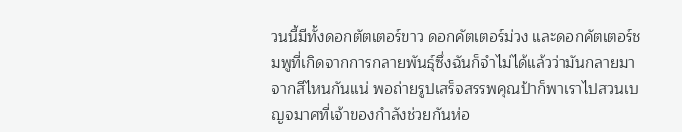วนนี้มีทั้งดอกตัตเตอร์ขาว ดอกคัตเตอร์ม่วง และดอกคัตเตอร์ชมพูที่เกิดจากการกลายพันธุ์ซึ่งฉันก็จำไม่ได้แล้วว่ามันกลายมาจากสีไหนกันแน่ พอถ่ายรูปเสร็จสรรพคุณป้าก็พาเราไปสวนเบญจมาศที่เจ้าของกำลังช่วยกันห่อ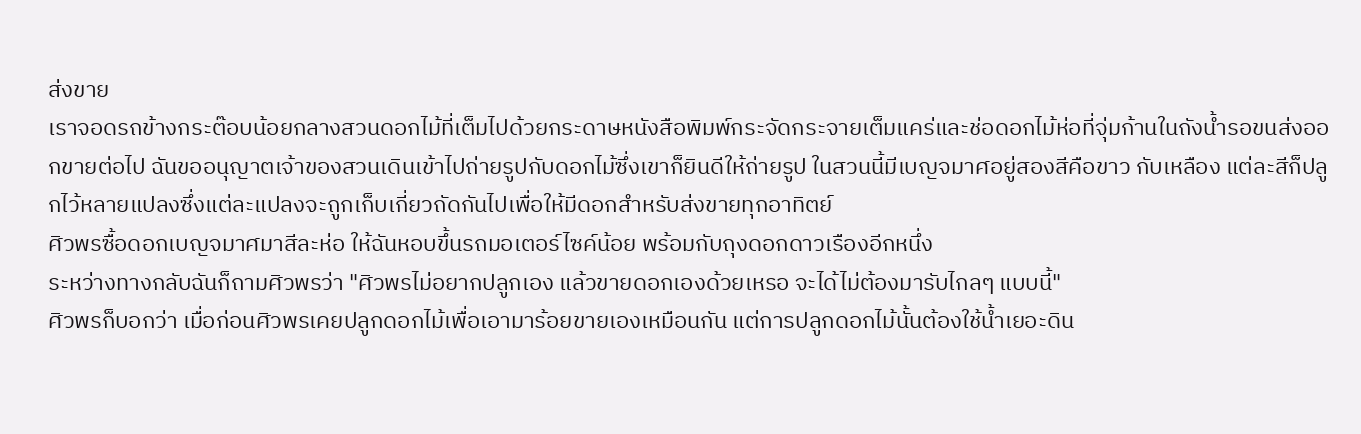ส่งขาย
เราจอดรถข้างกระต๊อบน้อยกลางสวนดอกไม้ที่เต็มไปด้วยกระดาษหนังสือพิมพ์กระจัดกระจายเต็มแคร่และช่อดอกไม้ห่อที่จุ่มก้านในถังน้ำรอขนส่งออกขายต่อไป ฉันขออนุญาตเจ้าของสวนเดินเข้าไปถ่ายรูปกับดอกไม้ซึ่งเขาก็ยินดีให้ถ่ายรูป ในสวนนี้มีเบญจมาศอยู่สองสีคือขาว กับเหลือง แต่ละสีก็ปลูกไว้หลายแปลงซึ่งแต่ละแปลงจะถูกเก็บเกี่ยวถัดกันไปเพื่อให้มีดอกสำหรับส่งขายทุกอาทิตย์
ศิวพรซื้อดอกเบญจมาศมาสีละห่อ ให้ฉันหอบขึ้นรถมอเตอร์ไซค์น้อย พร้อมกับถุงดอกดาวเรืองอีกหนึ่ง
ระหว่างทางกลับฉันก็ถามศิวพรว่า "ศิวพรไม่อยากปลูกเอง แล้วขายดอกเองด้วยเหรอ จะได้ไม่ต้องมารับไกลๆ แบบนี้"
ศิวพรก็บอกว่า เมื่อก่อนศิวพรเคยปลูกดอกไม้เพื่อเอามาร้อยขายเองเหมือนกัน แต่การปลูกดอกไม้นั้นต้องใช้น้ำเยอะดิน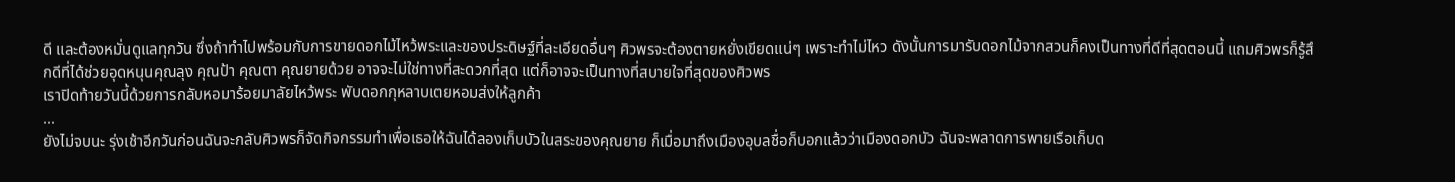ดี และต้องหมั่นดูแลทุกวัน ซึ่งถ้าทำไปพร้อมกับการขายดอกไม้ไหว้พระและของประดิษฐ์ที่ละเอียดอื่นๆ ศิวพรจะต้องตายหยั่งเขียดแน่ๆ เพราะทำไม่ไหว ดังนั้นการมารับดอกไม้จากสวนก็คงเป็นทางที่ดีที่สุดตอนนี้ แถมศิวพรก็รู้สึกดีที่ได้ช่วยอุดหนุนคุณลุง คุณป้า คุณตา คุณยายด้วย อาจจะไม่ใช่ทางที่สะดวกที่สุด แต่ก็อาจจะเป็นทางที่สบายใจที่สุดของศิวพร
เราปิดท้ายวันนี้ด้วยการกลับหอมาร้อยมาลัยไหว้พระ พับดอกกุหลาบเตยหอมส่งให้ลูกค้า
...
ยังไม่จบนะ รุ่งเช้าอีกวันก่อนฉันจะกลับศิวพรก็จัดกิจกรรมทำเพื่อเธอให้ฉันได้ลองเก็บบัวในสระของคุณยาย ก็เมื่อมาถึงเมืองอุบลชื่อก็บอกแล้วว่าเมืองดอกบัว ฉันจะพลาดการพายเรือเก็บด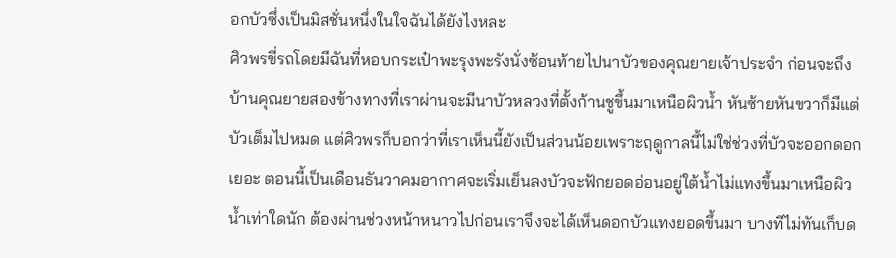อกบัวซึ่งเป็นมิสชั่นหนึ่งในใจฉันได้ยังไงหละ
ศิวพรขี่รถโดยมีฉันที่หอบกระเป๋าพะรุงพะรังนั่งซ้อนท้ายไปนาบัวของคุณยายเจ้าประจำ ก่อนจะถึงบ้านคุณยายสองข้างทางที่เราผ่านจะมีนาบัวหลวงที่ตั้งก้านชูขึ้นมาเหนือผิวน้ำ หันซ้ายหันขวาก็มีแต่บัวเต็มไปหมด แต่ศิวพรก็บอกว่าที่เราเห็นนี้ยังเป็นส่วนน้อยเพราะฤดูกาลนี้ไม่ใช่ช่วงที่บัวจะออกดอกเยอะ ตอนนี้เป็นเดือนธันวาคมอากาศจะเริ่มเย็นลงบัวจะฟักยอดอ่อนอยู่ใต้น้ำไม่แทงขึ้นมาเหนือผิวน้ำเท่าใดนัก ต้องผ่านช่วงหน้าหนาวไปก่อนเราจึงจะได้เห็นดอกบัวแทงยอดขึ้นมา บางทีไม่ทันเก็บด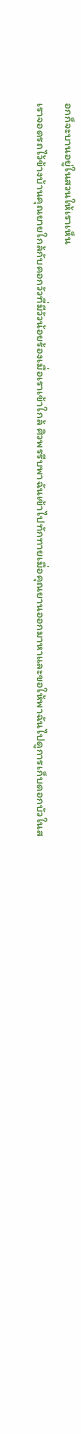อกก็จะบานอยู่ในสวนให้เราเห็น
เราจอดรถไว้ข้างบ้านคุณยายใกล้กับคอกวัวที่มีวัวน้อยร้องเมื่อเราเข้าใกล้ ศิวพรรีบพาฉันเข้าไปทักทายเมื่อคุณยานออกมาหาและขอให้พาฉันไปดูการเก็บดอกบัวในส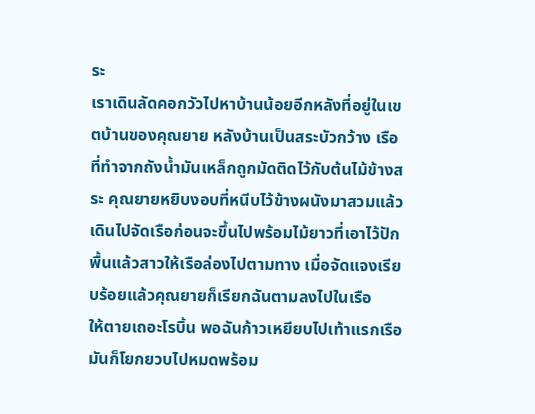ระ
เราเดินลัดคอกวัวไปหาบ้านน้อยอีกหลังที่อยู่ในเขตบ้านของคุณยาย หลังบ้านเป็นสระบัวกว้าง เรือที่ทำจากถังน้ำมันเหล็กถูกมัดติดไว้กับต้นไม้ข้างสระ คุณยายหยิบงอบที่หนีบไว้ข้างผนังมาสวมแล้วเดินไปจัดเรือก่อนจะขึ้นไปพร้อมไม้ยาวที่เอาไว้ปักพื้นแล้วสาวให้เรือล่องไปตามทาง เมื่อจัดแจงเรียบร้อยแล้วคุณยายก็เรียกฉันตามลงไปในเรือ
ให้ตายเถอะโรบิ้น พอฉันก้าวเหยียบไปเท้าแรกเรือมันก็โยกยวบไปหมดพร้อม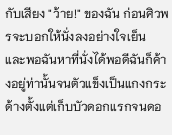กับเสียง "ว้าย!" ของฉัน ก่อนศิวพรจะบอกให้นั่งลงอย่างใจเย็น และพอฉันหาที่นั่งได้พอดีฉันก็ค้างอยู่ท่านั้นจนตัวแข็งเป็นแกงกระด้างตั้งแต่เก็บบัวดอกแรกจนดอ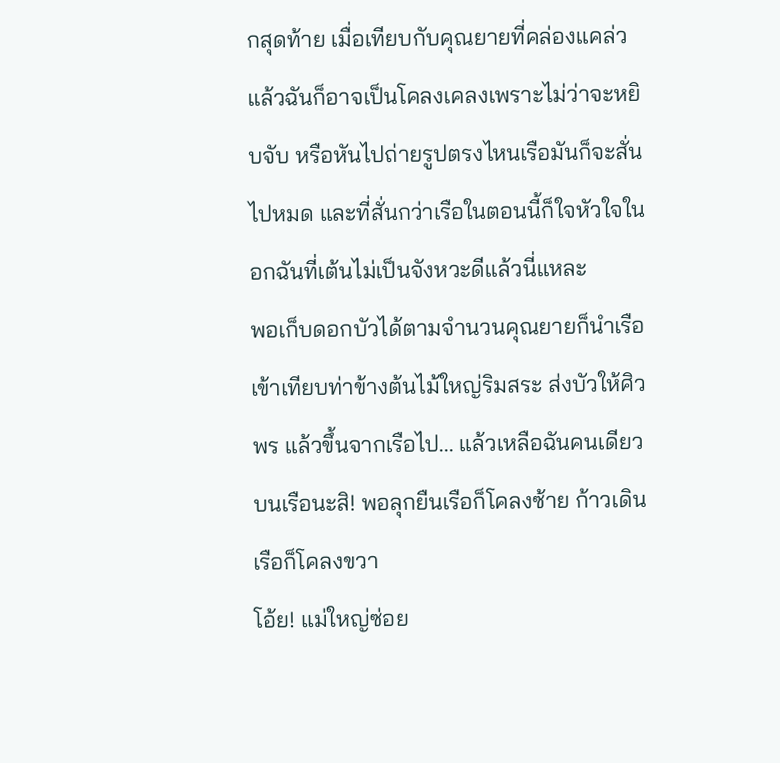กสุดท้าย เมื่อเทียบกับคุณยายที่คล่องแคล่วแล้วฉันก็อาจเป็นโคลงเคลงเพราะไม่ว่าจะหยิบจับ หรือหันไปถ่ายรูปตรงไหนเรือมันก็จะสั่นไปหมด และที่สั่นกว่าเรือในตอนนี้ก็ใจหัวใจในอกฉันที่เต้นไม่เป็นจังหวะดีแล้วนี่แหละ
พอเก็บดอกบัวได้ตามจำนวนคุณยายก็นำเรือเข้าเทียบท่าข้างต้นไม้ใหญ่ริมสระ ส่งบัวให้ศิวพร แล้วขึ้นจากเรือไป... แล้วเหลือฉันคนเดียวบนเรือนะสิ! พอลุกยืนเรือก็โคลงซ้าย ก้าวเดินเรือก็โคลงขวา
โอ้ย! แม่ใหญ่ซ่อย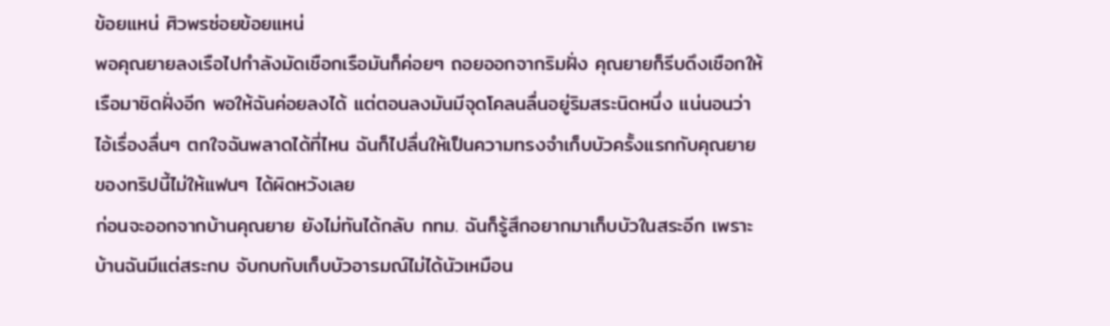ข้อยแหน่ ศิวพรซ่อยข้อยแหน่
พอคุณยายลงเรือไปกำลังมัดเชือกเรือมันก็ค่อยๆ ถอยออกจากริมฝั่ง คุณยายก็รีบดึงเชือกให้เรือมาชิดฝั่งอีก พอให้ฉันค่อยลงได้ แต่ตอนลงมันมีจุดโคลนลื่นอยู่ริมสระนิดหนึ่ง แน่นอนว่าไอ้เรื่องลื่นๆ ตกใจฉันพลาดได้ที่ไหน ฉันก็ไปลื่นให้เป็นความทรงจำเก็บบัวครั้งแรกกับคุณยายของทริปนี้ไม่ให้แฟนๆ ได้ผิดหวังเลย
ก่อนจะออกจากบ้านคุณยาย ยังไม่ทันได้กลับ กทม. ฉันก็รู้สึกอยากมาเก็บบัวในสระอีก เพราะบ้านฉันมีแต่สระกบ จับกบกับเก็บบัวอารมณ์ไม่ได้นัวเหมือน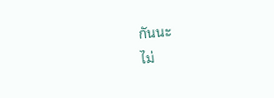กันนะ
ไม่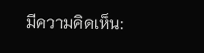มีความคิดเห็น: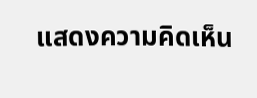แสดงความคิดเห็น